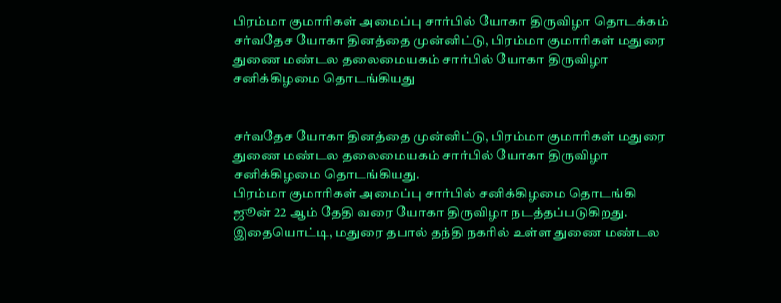பிரம்மா குமாரிகள் அமைப்பு சார்பில் யோகா திருவிழா தொடக்கம்
சர்வதேச யோகா தினத்தை முன்னிட்டு, பிரம்மா குமாரிகள் மதுரை துணை மண்டல தலைமையகம் சார்பில் யோகா திருவிழா சனிக்கிழமை தொடங்கியது


சர்வதேச யோகா தினத்தை முன்னிட்டு, பிரம்மா குமாரிகள் மதுரை துணை மண்டல தலைமையகம் சார்பில் யோகா திருவிழா சனிக்கிழமை தொடங்கியது.
பிரம்மா குமாரிகள் அமைப்பு சார்பில் சனிக்கிழமை தொடங்கி ஜூன் 22 ஆம் தேதி வரை யோகா திருவிழா நடத்தப்படுகிறது. இதையொட்டி, மதுரை தபால் தந்தி நகரில் உள்ள துணை மண்டல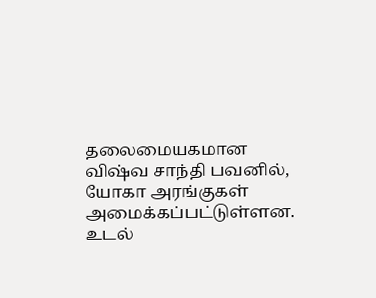தலைமையகமான விஷ்வ சாந்தி பவனில், யோகா அரங்குகள் அமைக்கப்பட்டுள்ளன. உடல்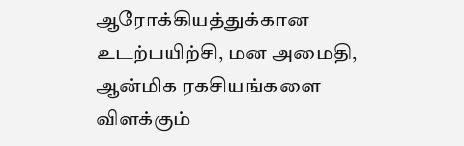ஆரோக்கியத்துக்கான உடற்பயிற்சி, மன அமைதி, ஆன்மிக ரகசியங்களை விளக்கும்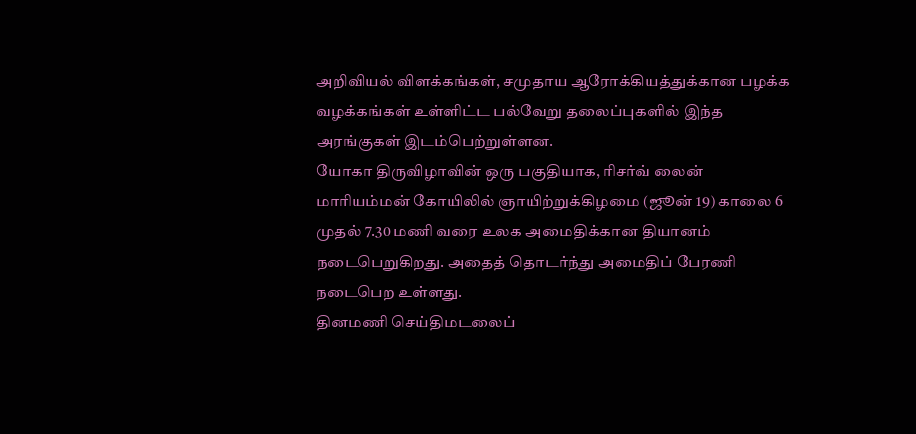அறிவியல் விளக்கங்கள், சமுதாய ஆரோக்கியத்துக்கான பழக்க வழக்கங்கள் உள்ளிட்ட பல்வேறு தலைப்புகளில் இந்த அரங்குகள் இடம்பெற்றுள்ளன.
யோகா திருவிழாவின் ஒரு பகுதியாக, ரிசர்வ் லைன் மாரியம்மன் கோயிலில் ஞாயிற்றுக்கிழமை (ஜூன் 19) காலை 6 முதல் 7.30 மணி வரை உலக அமைதிக்கான தியானம் நடைபெறுகிறது. அதைத் தொடர்ந்து அமைதிப் பேரணி நடைபெற உள்ளது.
தினமணி செய்திமடலைப்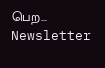பெற... Newsletter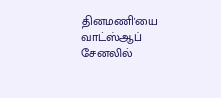தினமணி'யை வாட்ஸ்ஆப் சேனலில்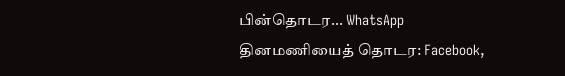பின்தொடர... WhatsApp
தினமணியைத் தொடர: Facebook,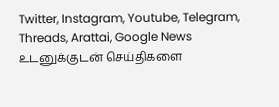Twitter, Instagram, Youtube, Telegram, Threads, Arattai, Google News
உடனுக்குடன் செய்திகளை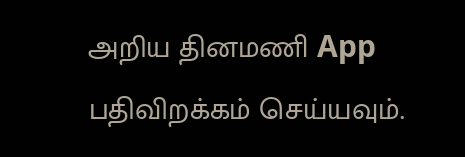அறிய தினமணி App பதிவிறக்கம் செய்யவும்.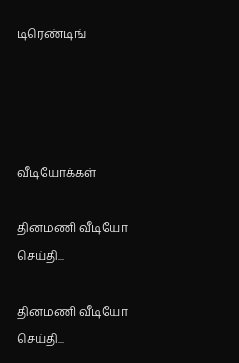டிரெண்டிங்




வீடியோக்கள்

தினமணி வீடியோ செய்தி...

தினமணி வீடியோ செய்தி...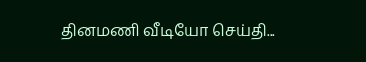தினமணி வீடியோ செய்தி...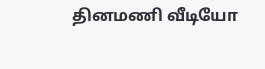தினமணி வீடியோ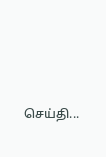செய்தி...